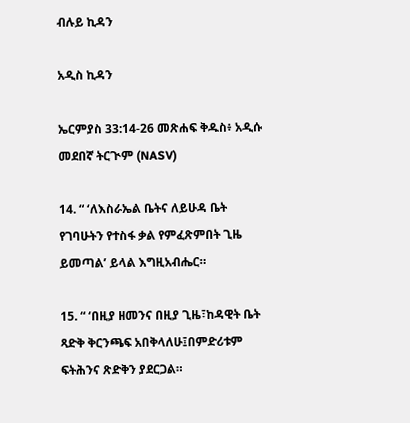ብሉይ ኪዳን

አዲስ ኪዳን

ኤርምያስ 33:14-26 መጽሐፍ ቅዱስ፥ አዲሱ መደበኛ ትርጒም (NASV)

14. “ ‘ለእስራኤል ቤትና ለይሁዳ ቤት የገባሁትን የተስፋ ቃል የምፈጽምበት ጊዜ ይመጣል’ ይላል እግዚአብሔር።

15. “ ‘በዚያ ዘመንና በዚያ ጊዜ፣ከዳዊት ቤት ጻድቅ ቅርንጫፍ አበቅላለሁ፤በምድሪቱም ፍትሕንና ጽድቅን ያደርጋል።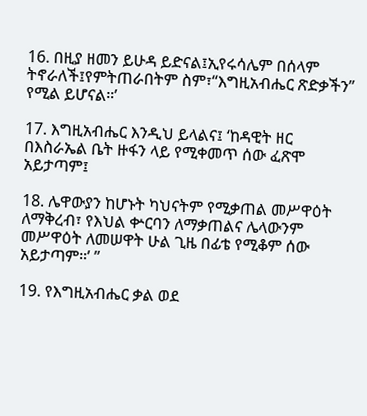16. በዚያ ዘመን ይሁዳ ይድናል፤ኢየሩሳሌም በሰላም ትኖራለች፤የምትጠራበትም ስም፣“እግዚአብሔር ጽድቃችን” የሚል ይሆናል።’

17. እግዚአብሔር እንዲህ ይላልና፤ ‘ከዳዊት ዘር በእስራኤል ቤት ዙፋን ላይ የሚቀመጥ ሰው ፈጽሞ አይታጣም፤

18. ሌዋውያን ከሆኑት ካህናትም የሚቃጠል መሥዋዕት ለማቅረብ፣ የእህል ቍርባን ለማቃጠልና ሌላውንም መሥዋዕት ለመሠዋት ሁል ጊዜ በፊቴ የሚቆም ሰው አይታጣም።’ ”

19. የእግዚአብሔር ቃል ወደ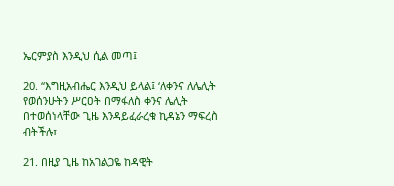ኤርምያስ እንዲህ ሲል መጣ፤

20. “እግዚአብሔር እንዲህ ይላል፤ ‘ለቀንና ለሌሊት የወሰንሁትን ሥርዐት በማፋለስ ቀንና ሌሊት በተወሰነላቸው ጊዜ እንዳይፈራረቁ ኪዳኔን ማፍረስ ብትችሉ፣

21. በዚያ ጊዜ ከአገልጋዬ ከዳዊት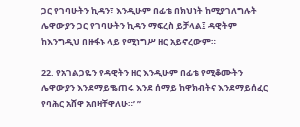ጋር የገባሁትን ኪዳን፣ እንዲሁም በፊቴ በክህነት ከሚያገለግሉት ሌዋውያን ጋር የገባሁትን ኪዳን ማፍረስ ይቻላል፤ ዳዊትም ከእንግዲህ በዙፋኑ ላይ የሚነግሥ ዘር አይኖረውም።

22. የአገልጋዬን የዳዊትን ዘር እንዲሁም በፊቴ የሚቆሙትን ሌዋውያን እንደማይቈጠሩ እንደ ሰማይ ከዋክብትና እንደማይሰፈር የባሕር አሸዋ አበዛቸዋለሁ።’ ”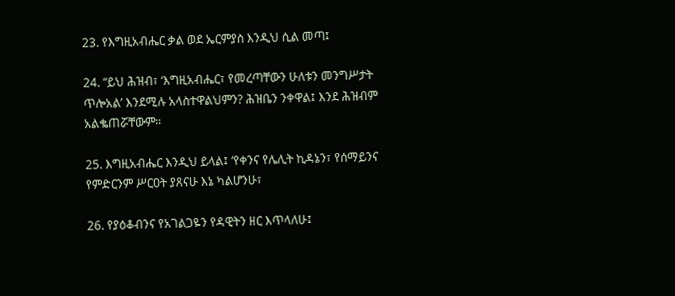23. የእግዚአብሔር ቃል ወደ ኤርምያስ እንዲህ ሲል መጣ፤

24. “ይህ ሕዝብ፣ ‘እግዚአብሔር፣ የመረጣቸውን ሁለቱን መንግሥታት ጥሎአል’ እንደሚሉ አላስተዋልህምን? ሕዝቤን ንቀዋል፤ እንደ ሕዝብም አልቈጠሯቸውም።

25. እግዚአብሔር እንዲህ ይላል፤ ‘የቀንና የሌሊት ኪዳኔን፣ የሰማይንና የምድርንም ሥርዐት ያጸናሁ እኔ ካልሆንሁ፣

26. የያዕቆብንና የአገልጋዬን የዳዊትን ዘር እጥላለሁ፤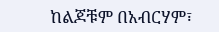ከልጆቹም በአብርሃም፣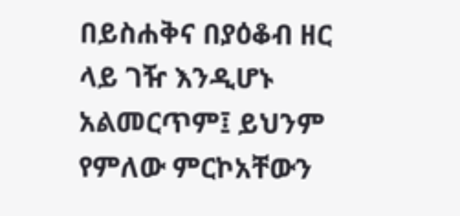በይስሐቅና በያዕቆብ ዘር ላይ ገዥ እንዲሆኑ አልመርጥም፤ ይህንም የምለው ምርኮአቸውን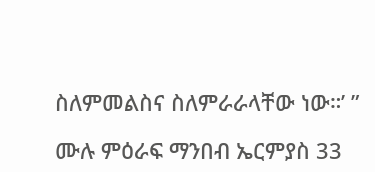ስለምመልስና ስለምራራላቸው ነው።’ ”

ሙሉ ምዕራፍ ማንበብ ኤርምያስ 33